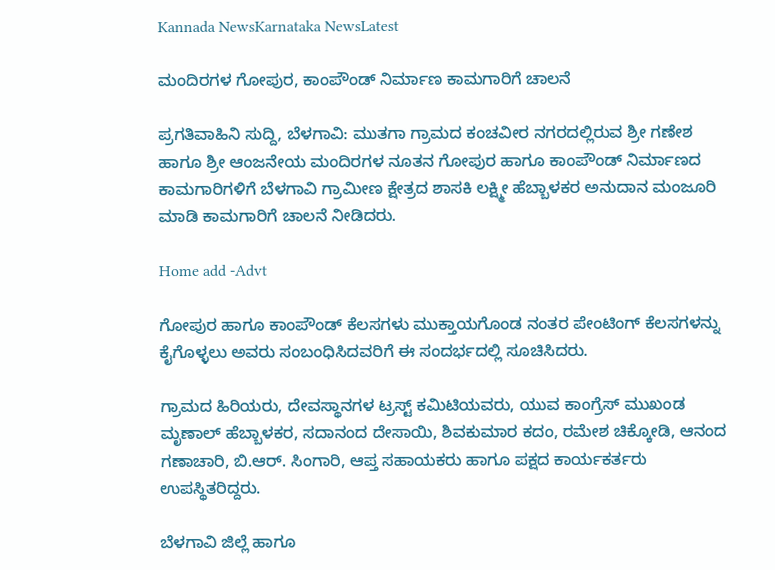Kannada NewsKarnataka NewsLatest

ಮಂದಿರಗಳ ಗೋಪುರ, ಕಾಂಪೌಂಡ್ ನಿರ್ಮಾಣ ಕಾಮಗಾರಿಗೆ ಚಾಲನೆ

ಪ್ರಗತಿವಾಹಿನಿ ಸುದ್ದಿ, ಬೆಳಗಾವಿ: ಮುತಗಾ ಗ್ರಾಮದ ಕಂಚವೀರ ನಗರದಲ್ಲಿರುವ ಶ್ರೀ ಗಣೇಶ ಹಾಗೂ ಶ್ರೀ ಆಂಜನೇಯ ಮಂದಿರಗಳ ನೂತನ ಗೋಪುರ ಹಾಗೂ ಕಾಂಪೌಂಡ್ ನಿರ್ಮಾಣದ ಕಾಮಗಾರಿಗಳಿಗೆ ಬೆಳಗಾವಿ ಗ್ರಾಮೀಣ ಕ್ಷೇತ್ರದ ಶಾಸಕಿ ಲಕ್ಷ್ಮೀ ಹೆಬ್ಬಾಳಕರ ಅನುದಾನ ಮಂಜೂರಿ ಮಾಡಿ ಕಾಮಗಾರಿಗೆ ಚಾಲನೆ ನೀಡಿದರು.

Home add -Advt

ಗೋಪುರ ಹಾಗೂ ಕಾಂಪೌಂಡ್ ಕೆಲಸಗಳು ಮುಕ್ತಾಯಗೊಂಡ ನಂತರ ಪೇಂಟಿಂಗ್ ಕೆಲಸಗಳನ್ನು ಕೈಗೊಳ್ಳಲು ಅವರು ಸಂಬಂಧಿಸಿದವರಿಗೆ ಈ ಸಂದರ್ಭದಲ್ಲಿ ಸೂಚಿಸಿದರು.

ಗ್ರಾಮದ ಹಿರಿಯರು, ದೇವಸ್ಥಾನಗಳ ಟ್ರಸ್ಟ್ ಕಮಿಟಿಯವರು, ಯುವ ಕಾಂಗ್ರೆಸ್ ಮುಖಂಡ ಮೃಣಾಲ್ ಹೆಬ್ಬಾಳಕರ, ಸದಾನಂದ ದೇಸಾಯಿ, ಶಿವಕುಮಾರ ಕದಂ, ರಮೇಶ ಚಿಕ್ಕೋಡಿ, ಆನಂದ ಗಣಾಚಾರಿ, ಬಿ.ಆರ್. ಸಿಂಗಾರಿ, ಆಪ್ತ ಸಹಾಯಕರು ಹಾಗೂ ಪಕ್ಷದ ಕಾರ್ಯಕರ್ತರು ಉಪಸ್ಥಿತರಿದ್ದರು.

ಬೆಳಗಾವಿ ಜಿಲ್ಲೆ ಹಾಗೂ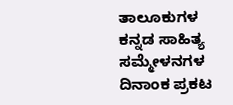ತಾಲೂಕುಗಳ ಕನ್ನಡ ಸಾಹಿತ್ಯ ಸಮ್ಮೇಳನಗಳ ದಿನಾಂಕ ಪ್ರಕಟ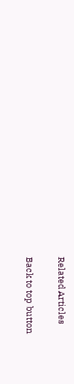Related Articles

Back to top button